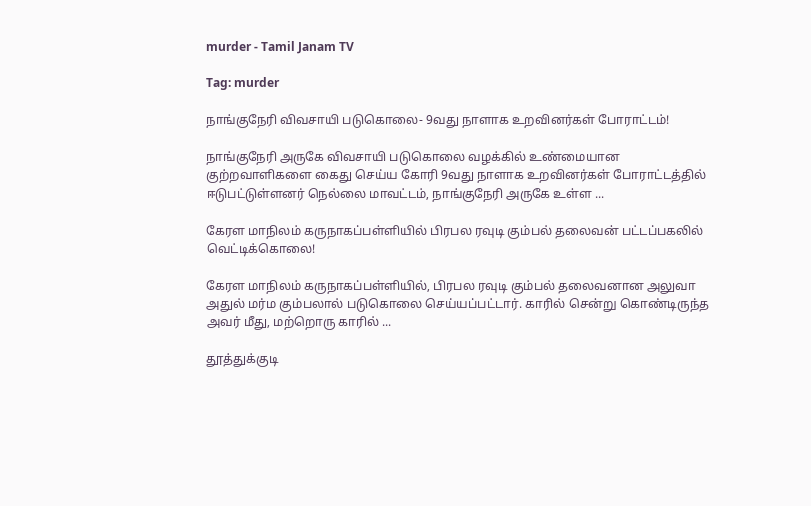murder - Tamil Janam TV

Tag: murder

நாங்குநேரி விவசாயி படுகொலை- 9வது நாளாக உறவினர்கள் போராட்டம்!

நாங்குநேரி அருகே விவசாயி படுகொலை வழக்கில் உண்மையான குற்றவாளிகளை கைது செய்ய கோரி 9வது நாளாக உறவினர்கள் போராட்டத்தில் ஈடுபட்டுள்ளனர் நெல்லை மாவட்டம், நாங்குநேரி அருகே உள்ள ...

கேரள மாநிலம் கருநாகப்பள்ளியில் பிரபல ரவுடி கும்பல் தலைவன் பட்டப்பகலில் வெட்டிக்கொலை!

கேரள மாநிலம் கருநாகப்பள்ளியில், பிரபல ரவுடி கும்பல் தலைவனான அலுவா அதுல் மர்ம கும்பலால் படுகொலை செய்யப்பட்டார். காரில் சென்று கொண்டிருந்த அவர் மீது, மற்றொரு காரில் ...

தூத்துக்குடி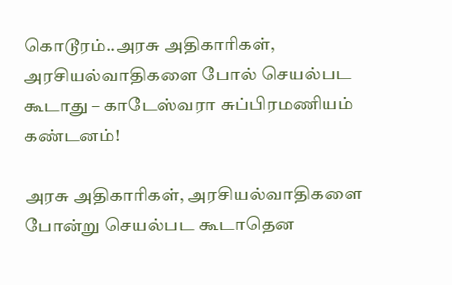கொடூரம்..அரசு அதிகாரிகள், அரசியல்வாதிகளை போல் செயல்பட கூடாது – காடேஸ்வரா சுப்பிரமணியம் கண்டனம்!

அரசு அதிகாரிகள், அரசியல்வாதிகளை போன்று செயல்பட கூடாதென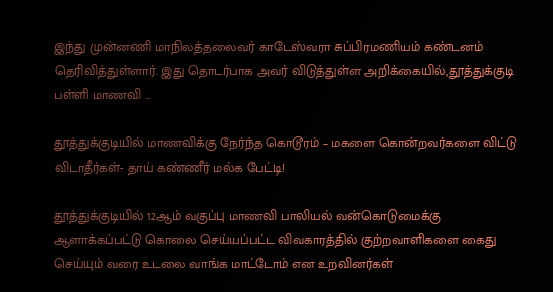இந்து முன்னணி மாநிலத்தலைவர் காடேஸ்வரா சுப்பிரமணியம் கண்டனம் தெரிவித்துள்ளார். இது தொடர்பாக அவர் விடுத்துள்ள அறிக்கையில்,தூத்துக்குடி பள்ளி மாணவி ...

தூத்துக்குடியில் மாணவிக்கு நேர்ந்த கொடூரம் – மகளை கொன்றவர்களை விட்டு விடாதீர்கள்- தாய் கண்ணீர் மல்க பேட்டி!

தூத்துக்குடியில் 12ஆம் வகுப்பு மாணவி பாலியல் வன்கொடுமைக்கு ஆளாக்கப்பட்டு கொலை செய்யப்பட்ட விவகாரத்தில் குற்றவாளிகளை கைது செய்யும் வரை உடலை வாங்க மாட்டோம் என உறவினர்கள்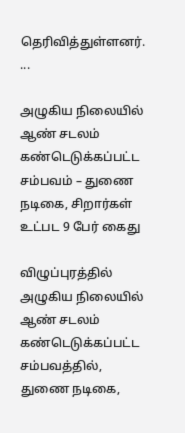தெரிவித்துள்ளனர். ...

அழுகிய நிலையில் ஆண் சடலம் கண்டெடுக்கப்பட்ட சம்பவம் – துணை நடிகை, சிறார்கள் உட்பட 9 பேர் கைது

விழுப்புரத்தில் அழுகிய நிலையில் ஆண் சடலம் கண்டெடுக்கப்பட்ட சம்பவத்தில், துணை நடிகை,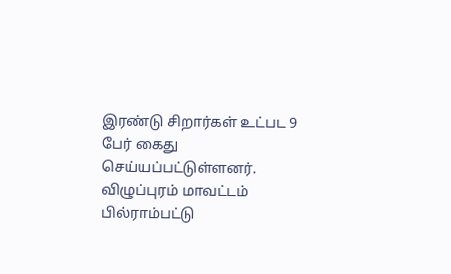இரண்டு சிறார்கள் உட்பட 9 பேர் கைது செய்யப்பட்டுள்ளனர். விழுப்புரம் மாவட்டம் பில்ராம்பட்டு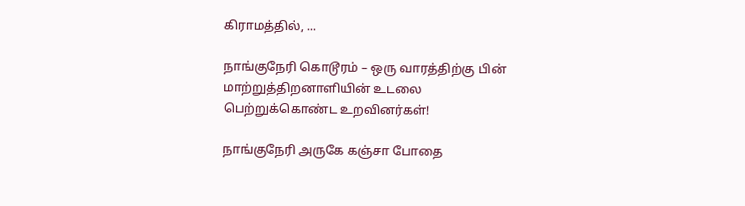கிராமத்தில், ...

நாங்குநேரி கொடூரம் – ஒரு வாரத்திற்கு பின் மாற்றுத்திறனாளியின் உடலை பெற்றுக்கொண்ட உறவினர்கள்!

நாங்குநேரி அருகே கஞ்சா போதை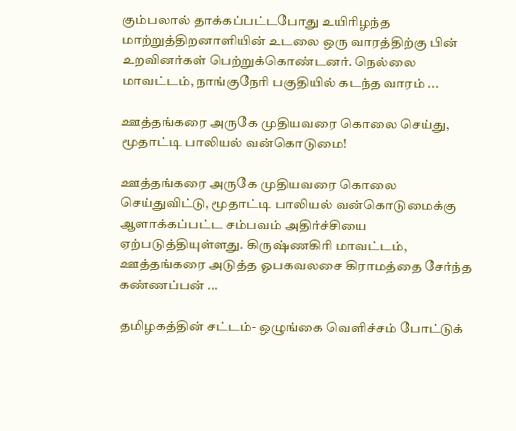கும்பலால் தாக்கப்பட்டபோது உயிரிழந்த மாற்றுத்திறனாளியின் உடலை ஒரு வாரத்திற்கு பின் உறவினர்கள் பெற்றுக்கொண்டனர். நெல்லை மாவட்டம், நாங்குநேரி பகுதியில் கடந்த வாரம் ...

ஊத்தங்கரை அருகே முதியவரை கொலை செய்து, மூதாட்டி பாலியல் வன்கொடுமை!

ஊத்தங்கரை அருகே முதியவரை கொலை செய்துவிட்டு, மூதாட்டி பாலியல் வன்கொடுமைக்கு ஆளாக்கப்பட்ட சம்பவம் அதிர்ச்சியை ஏற்படுத்தியுள்ளது. கிருஷ்ணகிரி மாவட்டம், ஊத்தங்கரை அடுத்த ஓபகவலசை கிராமத்தை சேர்ந்த கண்ணப்பன் ...

தமிழகத்தின் சட்டம்- ஒழுங்கை வெளிச்சம் போட்டுக்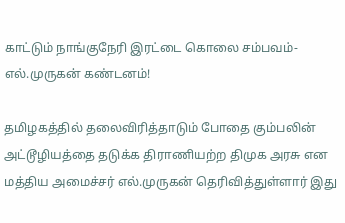காட்டும் நாங்குநேரி இரட்டை கொலை சம்பவம்-எல்.முருகன் கண்டனம்!

தமிழகத்தில் தலைவிரித்தாடும் போதை கும்பலின் அட்டூழியத்தை தடுக்க திராணியற்ற திமுக அரசு என மத்திய அமைச்சர் எல்.முருகன் தெரிவித்துள்ளார் இது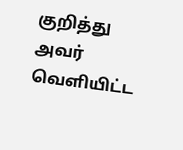குறித்து அவர் வெளியிட்ட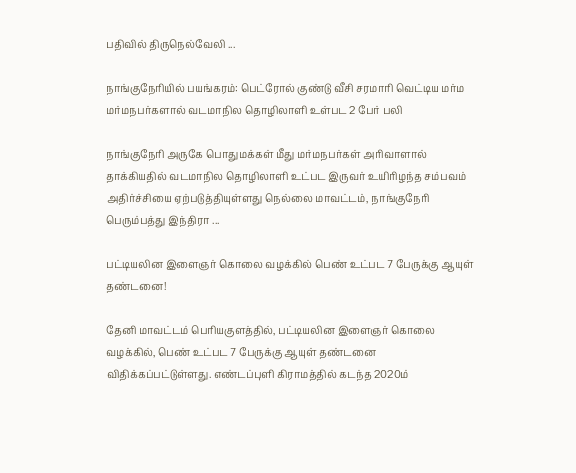பதிவில் திருநெல்வேலி ...

நாங்குநேரியில் பயங்கரம்: பெட்ரோல் குண்டு வீசி சரமாரி வெட்டிய மர்ம மர்மநபர்களால் வடமாநில தொழிலாளி உள்பட 2 பேர் பலி

நாங்குநேரி அருகே பொதுமக்கள் மீது மர்மநபர்கள் அரிவாளால் தாக்கியதில் வடமாநில தொழிலாளி உட்பட இருவர் உயிரிழந்த சம்பவம் அதிர்ச்சியை ஏற்படுத்தியுள்ளது நெல்லை மாவட்டம், நாங்குநேரி பெரும்பத்து இந்திரா ...

பட்டியலின இளைஞர் கொலை வழக்கில் பெண் உட்பட 7 பேருக்கு ஆயுள் தண்டனை!

தேனி மாவட்டம் பெரியகுளத்தில், பட்டியலின இளைஞர் கொலை வழக்கில், பெண் உட்பட 7 பேருக்கு ஆயுள் தண்டனை விதிக்கப்பட்டுள்ளது. எண்டப்புளி கிராமத்தில் கடந்த 2020ம்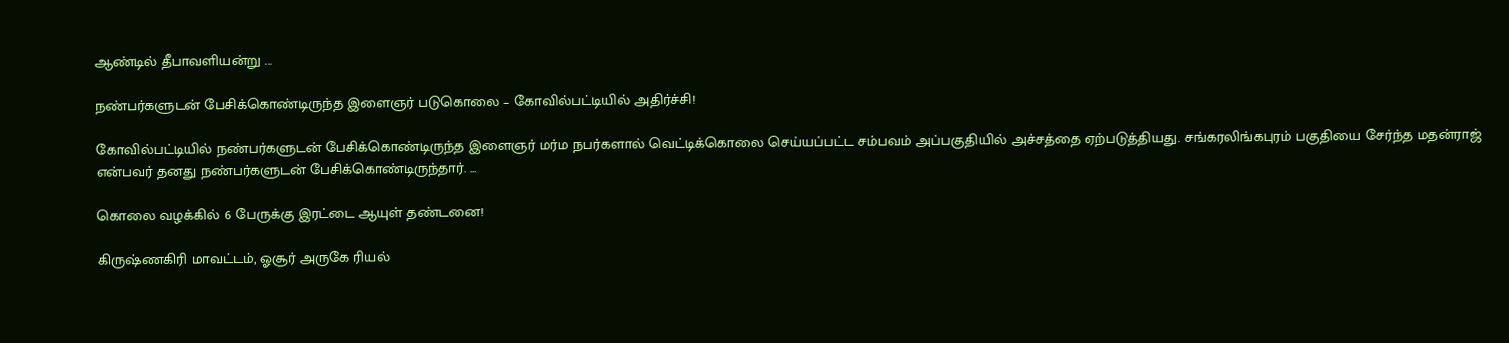ஆண்டில் தீபாவளியன்று ...

நண்பர்களுடன் பேசிக்கொண்டிருந்த இளைஞர் படுகொலை – கோவில்பட்டியில் அதிர்ச்சி!

கோவில்பட்டியில் நண்பர்களுடன் பேசிக்கொண்டிருந்த இளைஞர் மர்ம நபர்களால் வெட்டிக்கொலை செய்யப்பட்ட சம்பவம் அப்பகுதியில் அச்சத்தை ஏற்படுத்தியது. சங்கரலிங்கபுரம் பகுதியை சேர்ந்த மதன்ராஜ் என்பவர் தனது நண்பர்களுடன் பேசிக்கொண்டிருந்தார். ...

கொலை வழக்கில் 6 பேருக்கு இரட்டை ஆயுள் தண்டனை!

கிருஷ்ணகிரி மாவட்டம், ஓசூர் அருகே ரியல்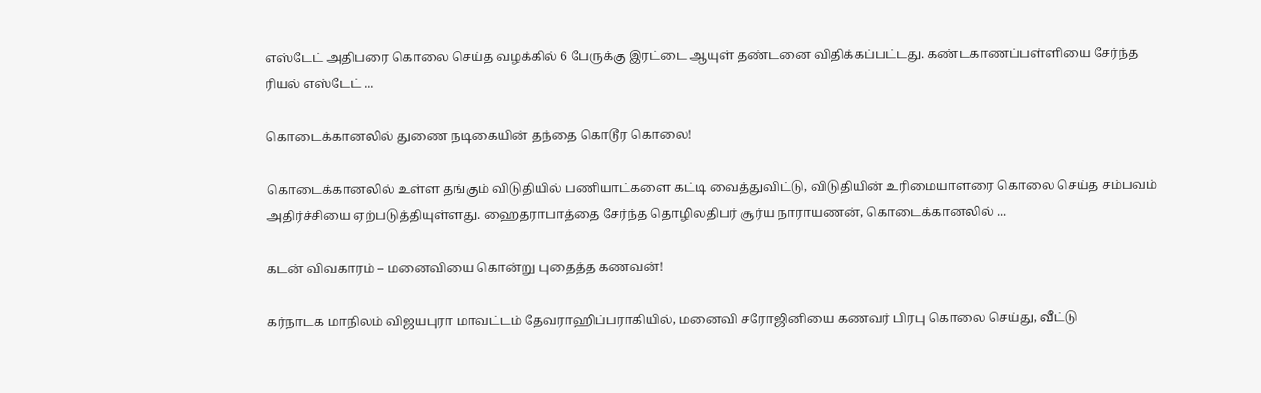எஸ்டேட் அதிபரை கொலை செய்த வழக்கில் 6 பேருக்கு இரட்டை ஆயுள் தண்டனை விதிக்கப்பட்டது. கண்டகாணப்பள்ளியை சேர்ந்த ரியல் எஸ்டேட் ...

கொடைக்கானலில் துணை நடிகையின் தந்தை கொடூர கொலை!

கொடைக்கானலில் உள்ள தங்கும் விடுதியில் பணியாட்களை கட்டி வைத்துவிட்டு, விடுதியின் உரிமையாளரை கொலை செய்த சம்பவம் அதிர்ச்சியை ஏற்படுத்தியுள்ளது. ஹைதராபாத்தை சேர்ந்த தொழிலதிபர் சூர்ய நாராயணன், கொடைக்கானலில் ...

கடன் விவகாரம் – மனைவியை கொன்று புதைத்த கணவன்!

கர்நாடக மாநிலம் விஜயபுரா மாவட்டம் தேவராஹிப்பராகியில், மனைவி சரோஜினியை கணவர் பிரபு கொலை செய்து, வீட்டு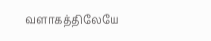வளாகத்திலேயே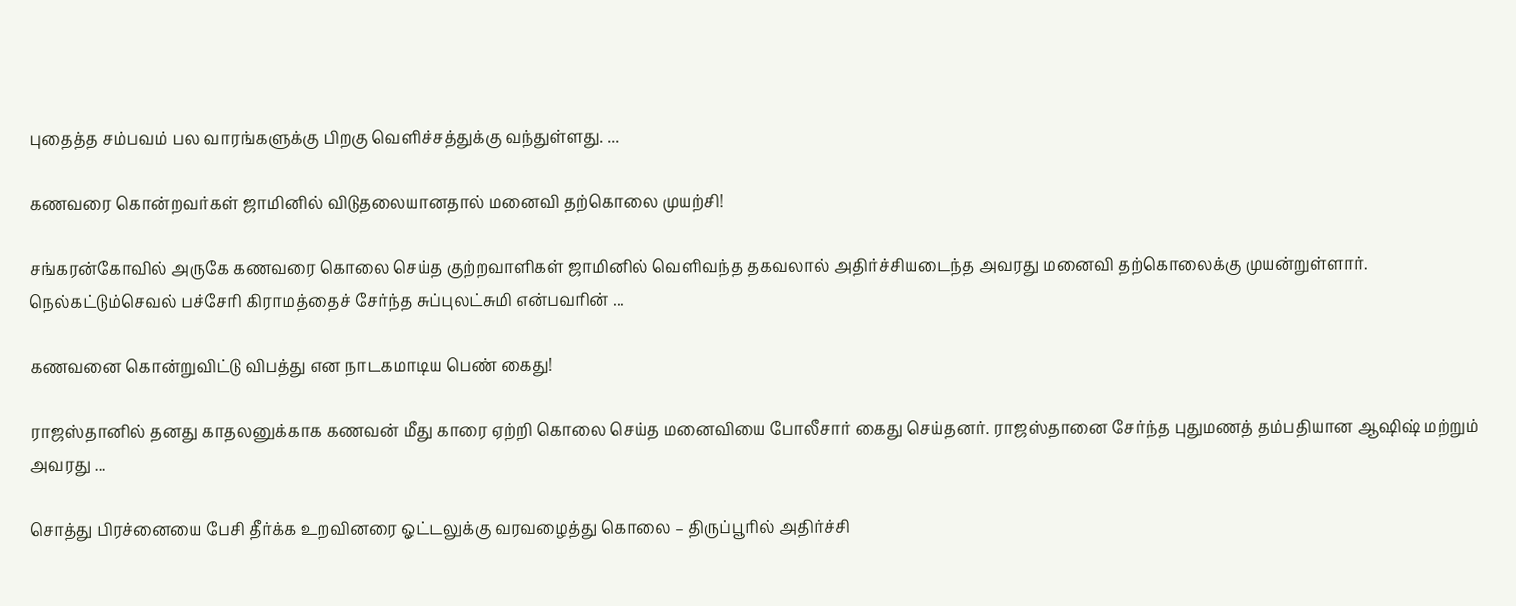புதைத்த சம்பவம் பல வாரங்களுக்கு பிறகு வெளிச்சத்துக்கு வந்துள்ளது. ...

கணவரை கொன்றவர்கள் ஜாமினில் விடுதலையானதால் மனைவி தற்கொலை முயற்சி!

சங்கரன்கோவில் அருகே கணவரை கொலை செய்த குற்றவாளிகள் ஜாமினில் வெளிவந்த தகவலால் அதிர்ச்சியடைந்த அவரது மனைவி தற்கொலைக்கு முயன்றுள்ளார். நெல்கட்டும்செவல் பச்சேரி கிராமத்தைச் சேர்ந்த சுப்புலட்சுமி என்பவரின் ...

கணவனை கொன்றுவிட்டு விபத்து என நாடகமாடிய பெண் கைது!

ராஜஸ்தானில் தனது காதலனுக்காக கணவன் மீது காரை ஏற்றி கொலை செய்த மனைவியை போலீசார் கைது செய்தனர். ராஜஸ்தானை சேர்ந்த புதுமணத் தம்பதியான ஆஷிஷ் மற்றும் அவரது ...

சொத்து பிரச்னையை பேசி தீர்க்க உறவினரை ஓட்டலுக்கு வரவழைத்து கொலை – திருப்பூரில் அதிர்ச்சி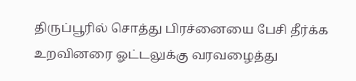திருப்பூரில் சொத்து பிரச்னையை பேசி தீர்க்க உறவினரை ஓட்டலுக்கு வரவழைத்து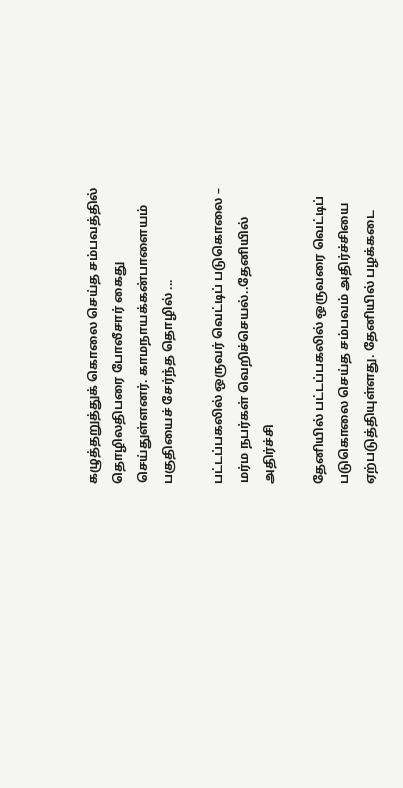கழுத்தறுத்துக் கொலை செய்த சம்பவத்தில் தொழிலதிபரை போலீசார் கைது செய்துள்ளனர். காமநாயக்கன்பாளையம் பகுதியைச் சேர்ந்த தொழில் ...

பட்டப்பகலில் ஒருவர் வெட்டிப் படுகொலை – மர்ம நபர்கள் வெறிச்செயல்..தேனியில் அதிர்ச்சி

தேனியில் பட்டப்பகலில் ஒருவரை வெட்டிப் படுகொலை செய்த சம்பவம் அதிர்ச்சியை ஏற்படுத்தியுள்ளது. தேனியில் பழக்கடை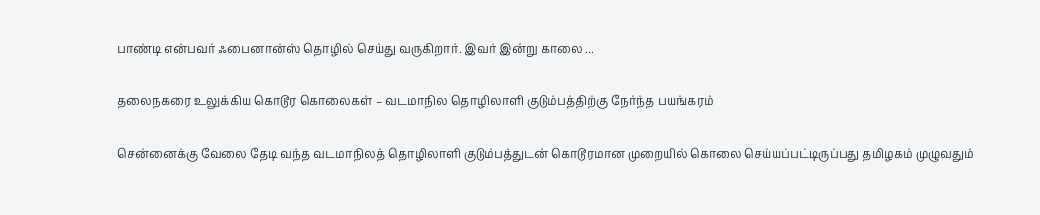பாண்டி என்பவர் ஃபைனான்ஸ் தொழில் செய்து வருகிறார். இவர் இன்று காலை ...

தலைநகரை உலுக்கிய கொடூர கொலைகள் – வடமாநில தொழிலாளி குடும்பத்திற்கு நேர்ந்த பயங்கரம்

சென்னைக்கு வேலை தேடி வந்த வடமாநிலத் தொழிலாளி குடும்பத்துடன் கொடூரமான முறையில் கொலை செய்யப்பட்டிருப்பது தமிழகம் முழுவதும்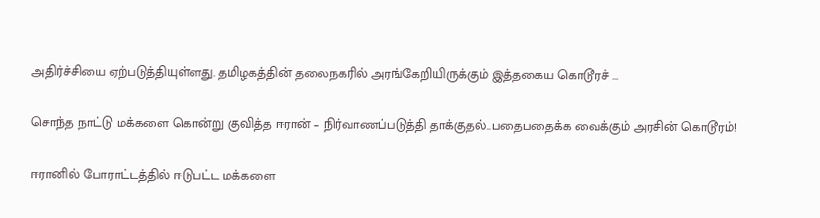அதிர்ச்சியை ஏற்படுத்தியுள்ளது. தமிழகத்தின் தலைநகரில் அரங்கேறியிருக்கும் இத்தகைய கொடூரச் ...

சொந்த நாட்டு மக்களை கொன்று குவித்த ஈரான் – நிர்வாணப்படுத்தி தாக்குதல்..பதைபதைக்க வைக்கும் அரசின் கொடூரம்!

ஈரானில் போராட்டத்தில் ஈடுபட்ட மக்களை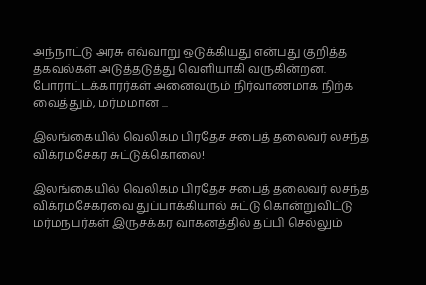அந்நாட்டு அரசு எவ்வாறு ஒடுக்கியது என்பது குறித்த தகவல்கள் அடுத்தடுத்து வெளியாகி வருகின்றன. போராட்டக்காரர்கள் அனைவரும் நிர்வாணமாக நிற்க வைத்தும், மர்மமான ...

இலங்கையில் வெலிகம பிரதேச சபைத் தலைவர் லசந்த விக்ரமசேகர சுட்டுக்கொலை!

இலங்கையில் வெலிகம பிரதேச சபைத் தலைவர் லசந்த விக்ரமசேகரவை துப்பாக்கியால் சுட்டு கொன்றுவிட்டு மர்மநபர்கள் இருசக்கர வாகனத்தில் தப்பி செல்லும்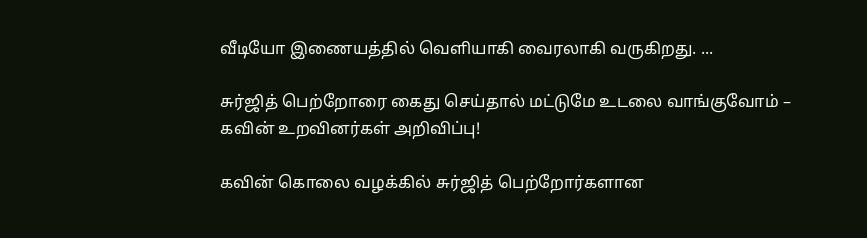வீடியோ இணையத்தில் வெளியாகி வைரலாகி வருகிறது. ...

சுர்ஜித் பெற்றோரை கைது செய்தால் மட்டுமே உடலை வாங்குவோம் – கவின் உறவினர்கள் அறிவிப்பு!

கவின் கொலை வழக்கில் சுர்ஜித் பெற்றோர்களான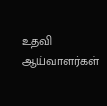உதவி ஆய்வாளர்கள்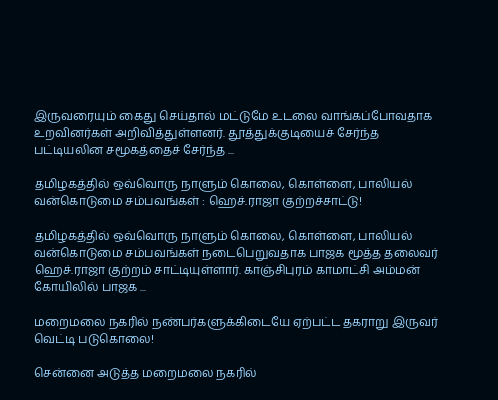இருவரையும் கைது செய்தால் மட்டுமே உடலை வாங்கப்போவதாக உறவினர்கள் அறிவித்துள்ளனர். தூத்துக்குடியைச் சேர்ந்த பட்டியலின சமூகத்தைச் சேர்ந்த ...

தமிழகத்தில் ஒவ்வொரு நாளும் கொலை, கொள்ளை, பாலியல் வன்கொடுமை சம்பவங்கள் : ஹெச்.ராஜா குற்றச்சாட்டு!

தமிழகத்தில் ஒவ்வொரு நாளும் கொலை, கொள்ளை, பாலியல் வன்கொடுமை சம்பவங்கள் நடைபெறுவதாக பாஜக மூத்த தலைவர் ஹெச்.ராஜா குற்றம் சாட்டியுள்ளார். காஞ்சிபுரம் காமாட்சி அம்மன் கோயிலில் பாஜக ...

மறைமலை நகரில் நண்பர்களுக்கிடையே ஏற்பட்ட தகராறு இருவர் வெட்டி படுகொலை!

சென்னை அடுத்த மறைமலை நகரில்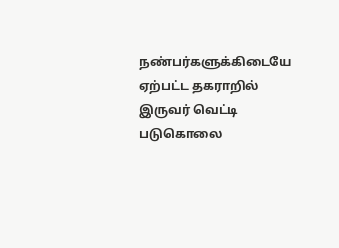நண்பர்களுக்கிடையே ஏற்பட்ட தகராறில் இருவர் வெட்டி படுகொலை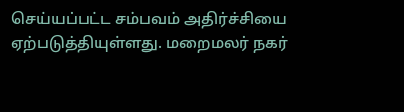செய்யப்பட்ட சம்பவம் அதிர்ச்சியை ஏற்படுத்தியுள்ளது. மறைமலர் நகர்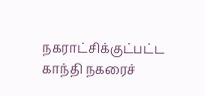நகராட்சிக்குட்பட்ட காந்தி நகரைச்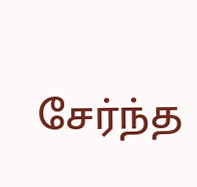சேர்ந்த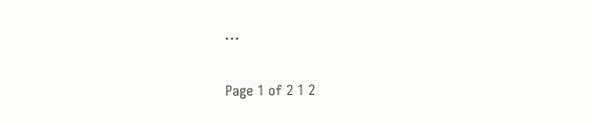...

Page 1 of 2 1 2